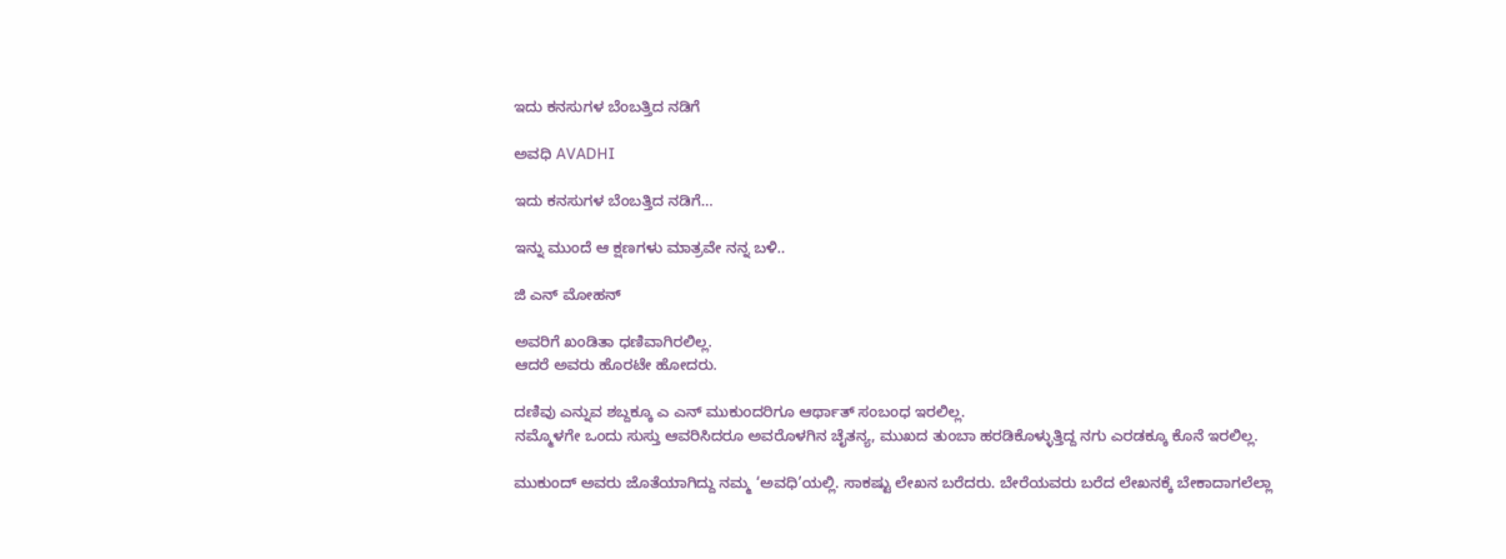ಇದು ಕನಸುಗಳ ಬೆಂಬತ್ತಿದ ನಡಿಗೆ‍

ಅವಧಿ AVADHI

ಇದು ಕನಸುಗಳ ಬೆಂಬತ್ತಿದ ನಡಿಗೆ...

ಇನ್ನು ಮುಂದೆ ಆ ಕ್ಷಣಗಳು ಮಾತ್ರವೇ ನನ್ನ ಬಳಿ..

ಜಿ ಎನ್ ಮೋಹನ್

ಅವರಿಗೆ ಖಂಡಿತಾ ಧಣಿವಾಗಿರಲಿಲ್ಲ.
ಆದರೆ ಅವರು ಹೊರಟೇ ಹೋದರು.

ದಣಿವು ಎನ್ನುವ ಶಬ್ದಕ್ಕೂ ಎ ಎನ್ ಮುಕುಂದರಿಗೂ ಆರ್ಥಾತ್ ಸಂಬಂಧ ಇರಲಿಲ್ಲ.
ನಮ್ಮೊಳಗೇ ಒಂದು ಸುಸ್ತು ಆವರಿಸಿದರೂ ಅವರೊಳಗಿನ ಚೈತನ್ಯ, ಮುಖದ ತುಂಬಾ ಹರಡಿಕೊಳ್ಳುತ್ತಿದ್ದ ನಗು ಎರಡಕ್ಕೂ ಕೊನೆ ಇರಲಿಲ್ಲ.

ಮುಕುಂದ್ ಅವರು ಜೊತೆಯಾಗಿದ್ದು ನಮ್ಮ ‘ಅವಧಿ’ಯಲ್ಲಿ. ಸಾಕಷ್ಟು ಲೇಖನ ಬರೆದರು. ಬೇರೆಯವರು ಬರೆದ ಲೇಖನಕ್ಕೆ ಬೇಕಾದಾಗಲೆಲ್ಲಾ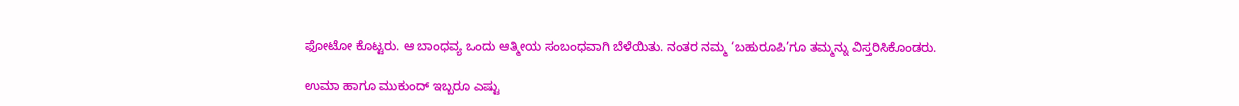ಫೋಟೋ ಕೊಟ್ಟರು. ಆ ಬಾಂಧವ್ಯ ಒಂದು ಆತ್ಮೀಯ ಸಂಬಂಧವಾಗಿ ಬೆಳೆಯಿತು. ನಂತರ ನಮ್ಮ ‘ಬಹುರೂಪಿ’ಗೂ ತಮ್ಮನ್ನು ವಿಸ್ತರಿಸಿಕೊಂಡರು.

ಉಮಾ ಹಾಗೂ ಮುಕುಂದ್ ಇಬ್ಬರೂ ಎಷ್ಟು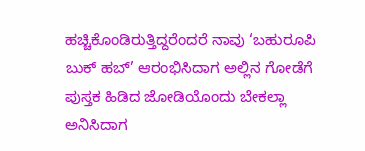ಹಚ್ಚಿಕೊಂಡಿರುತ್ತಿದ್ದರೆಂದರೆ ನಾವು ‘ಬಹುರೂಪಿ ಬುಕ್ ಹಬ್’ ಆರಂಭಿಸಿದಾಗ ಅಲ್ಲಿನ ಗೋಡೆಗೆ ಪುಸ್ತಕ ಹಿಡಿದ ಜೋಡಿಯೊಂದು ಬೇಕಲ್ಲಾ ಅನಿಸಿದಾಗ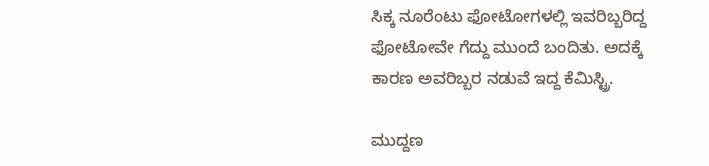ಸಿಕ್ಕ ನೂರೆಂಟು ಫೋಟೋಗಳಲ್ಲಿ ಇವರಿಬ್ಬರಿದ್ದ ಫೋಟೋವೇ ಗೆದ್ದು ಮುಂದೆ ಬಂದಿತು. ಅದಕ್ಕೆ ಕಾರಣ ಅವರಿಬ್ಬರ ನಡುವೆ ಇದ್ದ ಕೆಮಿಸ್ಟ್ರಿ.

ಮುದ್ದಣ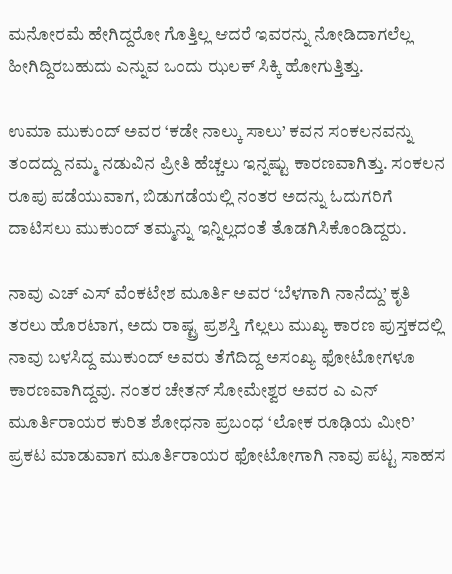ಮನೋರಮೆ ಹೇಗಿದ್ದರೋ ಗೊತ್ತಿಲ್ಲ ಆದರೆ ಇವರನ್ನು ನೋಡಿದಾಗಲೆಲ್ಲ ಹೀಗಿದ್ದಿರಬಹುದು ಎನ್ನುವ ಒಂದು ಝಲಕ್ ಸಿಕ್ಕಿ ಹೋಗುತ್ತಿತ್ತು.

ಉಮಾ ಮುಕುಂದ್ ಅವರ ‘ಕಡೇ ನಾಲ್ಕು ಸಾಲು’ ಕವನ ಸಂಕಲನವನ್ನು ತಂದದ್ದು ನಮ್ಮ ನಡುವಿನ ಪ್ರೀತಿ ಹೆಚ್ಚಲು ಇನ್ನಷ್ಟು ಕಾರಣವಾಗಿತ್ತು. ಸಂಕಲನ ರೂಪು ಪಡೆಯುವಾಗ, ಬಿಡುಗಡೆಯಲ್ಲಿ ನಂತರ ಅದನ್ನು ಓದುಗರಿಗೆ ದಾಟಿಸಲು ಮುಕುಂದ್ ತಮ್ಮನ್ನು ಇನ್ನಿಲ್ಲದಂತೆ ತೊಡಗಿಸಿಕೊಂಡಿದ್ದರು.

ನಾವು ಎಚ್ ಎಸ್ ವೆಂಕಟೇಶ ಮೂರ್ತಿ ಅವರ ‘ಬೆಳಗಾಗಿ ನಾನೆದ್ದು’ ಕೃತಿ ತರಲು ಹೊರಟಾಗ, ಅದು ರಾಷ್ಟ್ರ ಪ್ರಶಸ್ತಿ ಗೆಲ್ಲಲು ಮುಖ್ಯ ಕಾರಣ ಪುಸ್ತಕದಲ್ಲಿ ನಾವು ಬಳಸಿದ್ದ ಮುಕುಂದ್ ಅವರು ತೆಗೆದಿದ್ದ ಅಸಂಖ್ಯ ಫೋಟೋಗಳೂ ಕಾರಣವಾಗಿದ್ದವು. ನಂತರ ಚೇತನ್ ಸೋಮೇಶ್ವರ ಅವರ ಎ ಎನ್ ಮೂರ್ತಿರಾಯರ ಕುರಿತ ಶೋಧನಾ ಪ್ರಬಂಧ ‘ಲೋಕ ರೂಢಿಯ ಮೀರಿ’ ಪ್ರಕಟ ಮಾಡುವಾಗ ಮೂರ್ತಿರಾಯರ ಫೋಟೋಗಾಗಿ ನಾವು ಪಟ್ಟ ಸಾಹಸ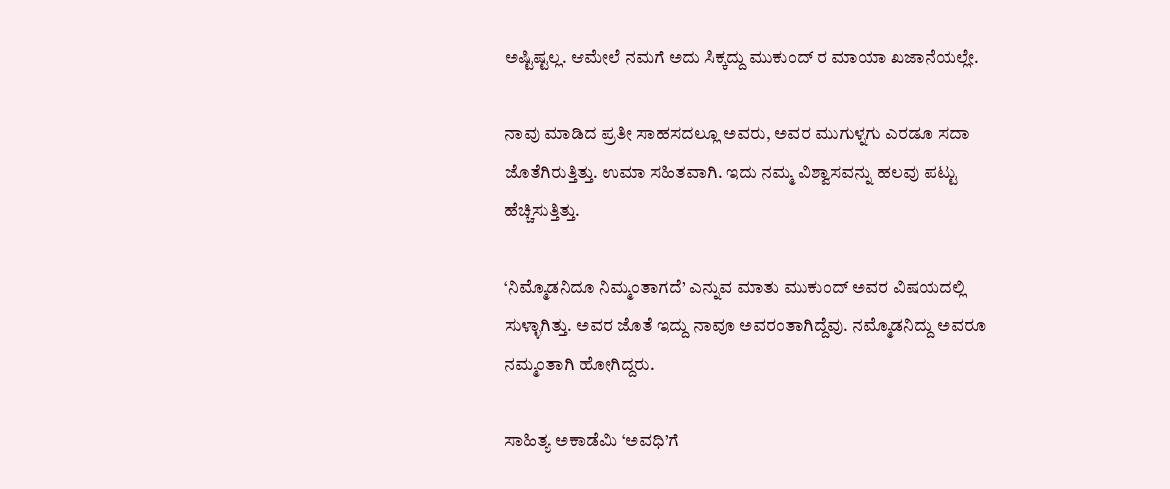ಅಷ್ಟಿಷ್ಟಲ್ಲ. ಆಮೇಲೆ ನಮಗೆ ಅದು ಸಿಕ್ಕದ್ದು ಮುಕುಂದ್ ರ ಮಾಯಾ ಖಜಾನೆಯಲ್ಲೇ.

ನಾವು ಮಾಡಿದ ಪ್ರತೀ ಸಾಹಸದಲ್ಲೂ ಅವರು, ಅವರ ಮುಗುಳ್ನಗು ಎರಡೂ ಸದಾ ಜೊತೆಗಿರುತ್ತಿತ್ತು. ಉಮಾ ಸಹಿತವಾಗಿ. ಇದು ನಮ್ಮ ವಿಶ್ವಾಸವನ್ನು ಹಲವು ಪಟ್ಟು ಹೆಚ್ಚಿಸುತ್ತಿತ್ತು.

‘ನಿಮ್ಮೊಡನಿದೂ ನಿಮ್ಮಂತಾಗದೆ’ ಎನ್ನುವ ಮಾತು ಮುಕುಂದ್ ಅವರ ವಿಷಯದಲ್ಲಿ ಸುಳ್ಳಾಗಿತ್ತು. ಅವರ ಜೊತೆ ಇದ್ದು ನಾವೂ ಅವರಂತಾಗಿದ್ದೆವು. ನಮ್ಮೊಡನಿದ್ದು ಅವರೂ ನಮ್ಮಂತಾಗಿ ಹೋಗಿದ್ದರು.

ಸಾಹಿತ್ಯ ಅಕಾಡೆಮಿ ‘ಅವಧಿ’ಗೆ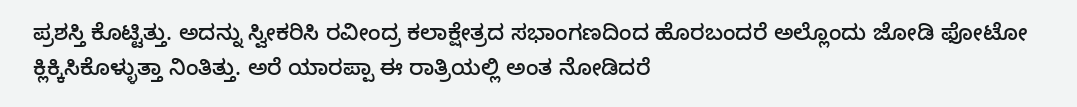ಪ್ರಶಸ್ತಿ ಕೊಟ್ಟಿತ್ತು. ಅದನ್ನು ಸ್ವೀಕರಿಸಿ ರವೀಂದ್ರ ಕಲಾಕ್ಷೇತ್ರದ ಸಭಾಂಗಣದಿಂದ ಹೊರಬಂದರೆ ಅಲ್ಲೊಂದು ಜೋಡಿ ಫೋಟೋ ಕ್ಲಿಕ್ಕಿಸಿಕೊಳ್ಳುತ್ತಾ ನಿಂತಿತ್ತು. ಅರೆ ಯಾರಪ್ಪಾ ಈ ರಾತ್ರಿಯಲ್ಲಿ ಅಂತ ನೋಡಿದರೆ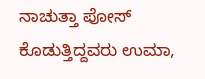ನಾಚುತ್ತಾ ಪೋಸ್ ಕೊಡುತ್ತಿದ್ದವರು ಉಮಾ,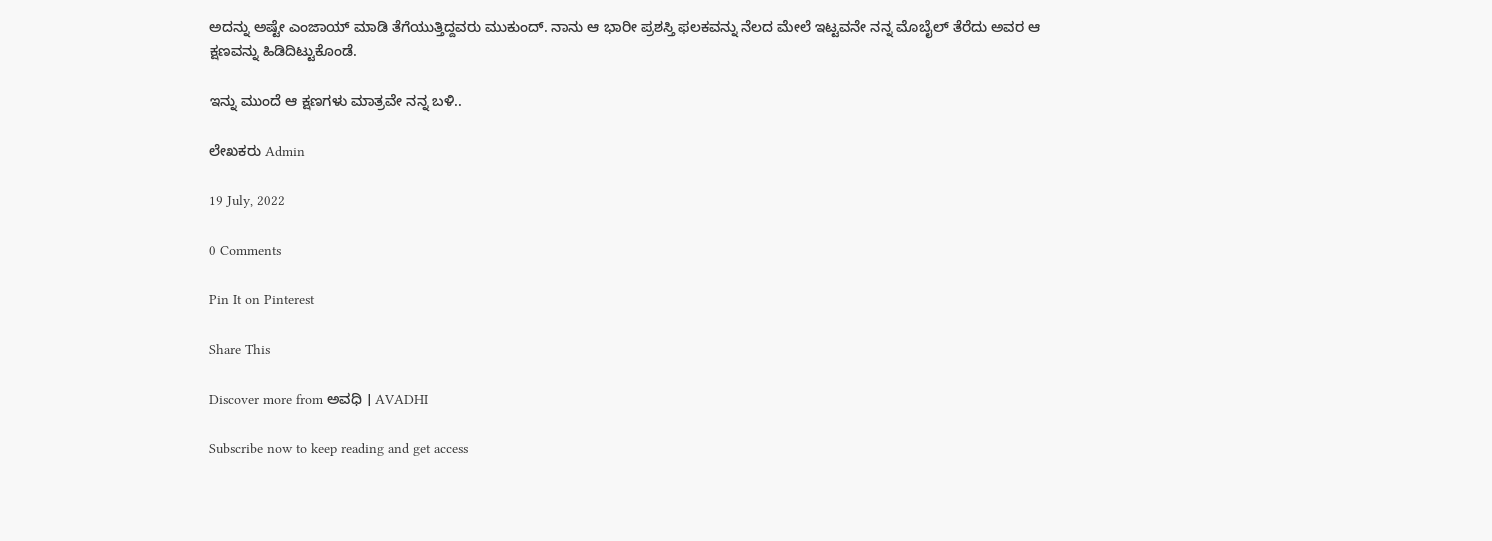ಅದನ್ನು ಅಷ್ಟೇ ಎಂಜಾಯ್ ಮಾಡಿ ತೆಗೆಯುತ್ತಿದ್ದವರು ಮುಕುಂದ್. ನಾನು ಆ ಭಾರೀ ಪ್ರಶಸ್ತಿ ಫಲಕವನ್ನು ನೆಲದ ಮೇಲೆ ಇಟ್ಟವನೇ ನನ್ನ ಮೊಬೈಲ್ ತೆರೆದು ಅವರ ಆ ಕ್ಷಣವನ್ನು ಹಿಡಿದಿಟ್ಟುಕೊಂಡೆ.

ಇನ್ನು ಮುಂದೆ ಆ ಕ್ಷಣಗಳು ಮಾತ್ರವೇ ನನ್ನ ಬಳಿ..

ಲೇಖಕರು Admin

19 July, 2022

0 Comments

Pin It on Pinterest

Share This

Discover more from ಅವಧಿ । AVADHI

Subscribe now to keep reading and get access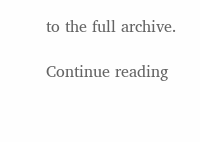to the full archive.

Continue reading